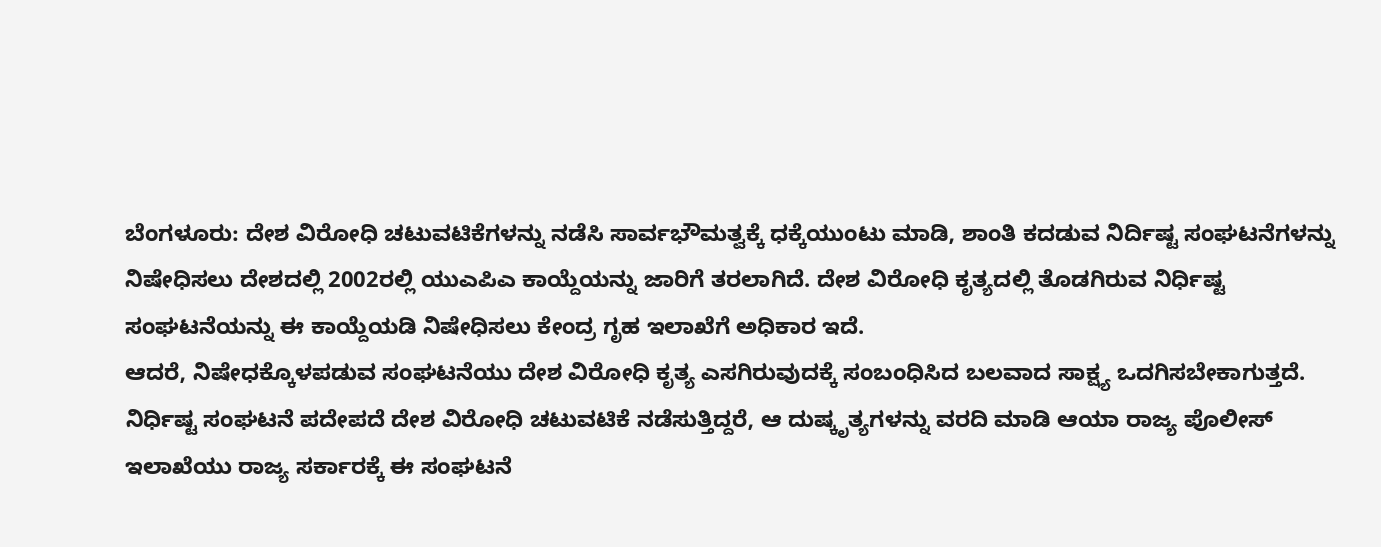ಬೆಂಗಳೂರು: ದೇಶ ವಿರೋಧಿ ಚಟುವಟಿಕೆಗಳನ್ನು ನಡೆಸಿ ಸಾರ್ವಭೌಮತ್ವಕ್ಕೆ ಧಕ್ಕೆಯುಂಟು ಮಾಡಿ, ಶಾಂತಿ ಕದಡುವ ನಿರ್ದಿಷ್ಟ ಸಂಘಟನೆಗಳನ್ನು ನಿಷೇಧಿಸಲು ದೇಶದಲ್ಲಿ 2002ರಲ್ಲಿ ಯುಎಪಿಎ ಕಾಯ್ದೆಯನ್ನು ಜಾರಿಗೆ ತರಲಾಗಿದೆ. ದೇಶ ವಿರೋಧಿ ಕೃತ್ಯದಲ್ಲಿ ತೊಡಗಿರುವ ನಿರ್ಧಿಷ್ಟ ಸಂಘಟನೆಯನ್ನು ಈ ಕಾಯ್ದೆಯಡಿ ನಿಷೇಧಿಸಲು ಕೇಂದ್ರ ಗೃಹ ಇಲಾಖೆಗೆ ಅಧಿಕಾರ ಇದೆ.
ಆದರೆ, ನಿಷೇಧಕ್ಕೊಳಪಡುವ ಸಂಘಟನೆಯು ದೇಶ ವಿರೋಧಿ ಕೃತ್ಯ ಎಸಗಿರುವುದಕ್ಕೆ ಸಂಬಂಧಿಸಿದ ಬಲವಾದ ಸಾಕ್ಷ್ಯ ಒದಗಿಸಬೇಕಾಗುತ್ತದೆ. ನಿರ್ಧಿಷ್ಟ ಸಂಘಟನೆ ಪದೇಪದೆ ದೇಶ ವಿರೋಧಿ ಚಟುವಟಿಕೆ ನಡೆಸುತ್ತಿದ್ದರೆ, ಆ ದುಷ್ಕೃತ್ಯಗಳನ್ನು ವರದಿ ಮಾಡಿ ಆಯಾ ರಾಜ್ಯ ಪೊಲೀಸ್ ಇಲಾಖೆಯು ರಾಜ್ಯ ಸರ್ಕಾರಕ್ಕೆ ಈ ಸಂಘಟನೆ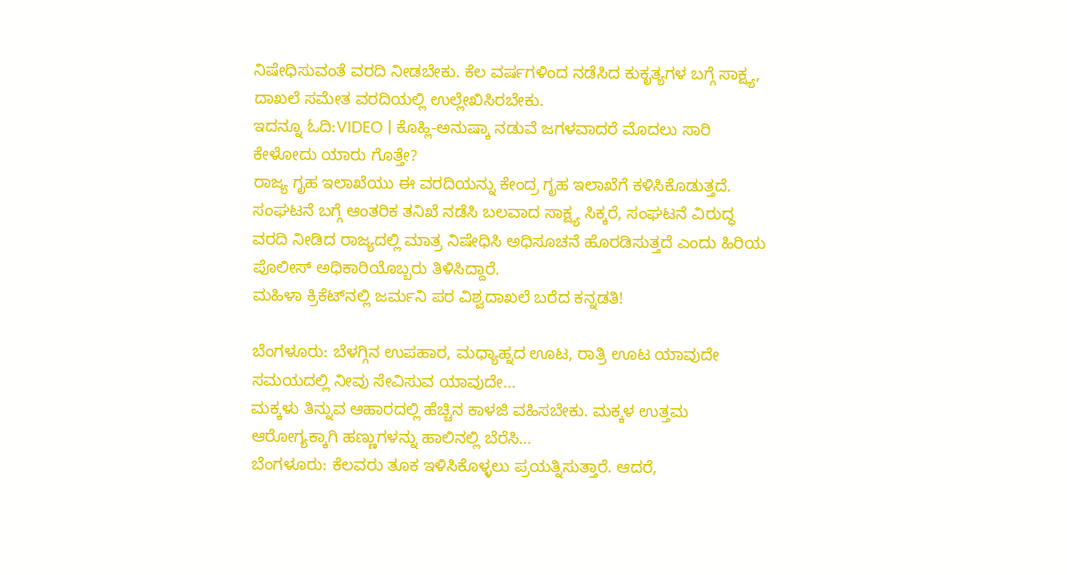ನಿಷೇಧಿಸುವಂತೆ ವರದಿ ನೀಡಬೇಕು. ಕೆಲ ವರ್ಷಗಳಿಂದ ನಡೆಸಿದ ಕುಕೃತ್ಯಗಳ ಬಗ್ಗೆ ಸಾಕ್ಷ್ಯ, ದಾಖಲೆ ಸಮೇತ ವರದಿಯಲ್ಲಿ ಉಲ್ಲೇಖಿಸಿರಬೇಕು.
ಇದನ್ನೂ ಓದಿ:VIDEO | ಕೊಹ್ಲಿ-ಅನುಷ್ಕಾ ನಡುವೆ ಜಗಳವಾದರೆ ಮೊದಲು ಸಾರಿ ಕೇಳೋದು ಯಾರು ಗೊತ್ತೇ?
ರಾಜ್ಯ ಗೃಹ ಇಲಾಖೆಯು ಈ ವರದಿಯನ್ನು ಕೇಂದ್ರ ಗೃಹ ಇಲಾಖೆಗೆ ಕಳಿಸಿಕೊಡುತ್ತದೆ. ಸಂಘಟನೆ ಬಗ್ಗೆ ಆಂತರಿಕ ತನಿಖೆ ನಡೆಸಿ ಬಲವಾದ ಸಾಕ್ಷ್ಯ ಸಿಕ್ಕರೆ, ಸಂಘಟನೆ ವಿರುದ್ಧ ವರದಿ ನೀಡಿದ ರಾಜ್ಯದಲ್ಲಿ ಮಾತ್ರ ನಿಷೇಧಿಸಿ ಅಧಿಸೂಚನೆ ಹೊರಡಿಸುತ್ತದೆ ಎಂದು ಹಿರಿಯ ಪೊಲೀಸ್ ಅಧಿಕಾರಿಯೊಬ್ಬರು ತಿಳಿಸಿದ್ದಾರೆ.
ಮಹಿಳಾ ಕ್ರಿಕೆಟ್‌ನಲ್ಲಿ ಜರ್ಮನಿ ಪರ ವಿಶ್ವದಾಖಲೆ ಬರೆದ ಕನ್ನಡತಿ!

ಬೆಂಗಳೂರು: ಬೆಳಗ್ಗಿನ ಉಪಹಾರ, ಮಧ್ಯಾಹ್ನದ ಊಟ, ರಾತ್ರಿ ಊಟ ಯಾವುದೇ ಸಮಯದಲ್ಲಿ ನೀವು ಸೇವಿಸುವ ಯಾವುದೇ…
ಮಕ್ಕಳು ತಿನ್ನುವ ಆಹಾರದಲ್ಲಿ ಹೆಚ್ಚಿನ ಕಾಳಜಿ ವಹಿಸಬೇಕು. ಮಕ್ಕಳ ಉತ್ತಮ ಆರೋಗ್ಯಕ್ಕಾಗಿ ಹಣ್ಣುಗಳನ್ನು ಹಾಲಿನಲ್ಲಿ ಬೆರೆಸಿ…
ಬೆಂಗಳೂರು: ಕೆಲವರು ತೂಕ ಇಳಿಸಿಕೊಳ್ಳಲು ಪ್ರಯತ್ನಿಸುತ್ತಾರೆ. ಆದರೆ,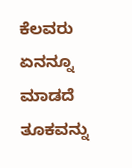ಕೆಲವರು ಏನನ್ನೂ ಮಾಡದೆ ತೂಕವನ್ನು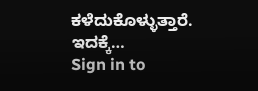ಕಳೆದುಕೊಳ್ಳುತ್ತಾರೆ. ಇದಕ್ಕೆ…
Sign in to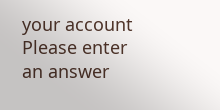your account
Please enter an answer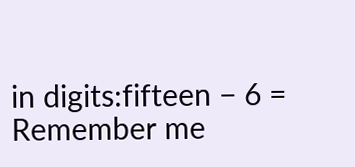in digits:fifteen − 6 =
Remember me